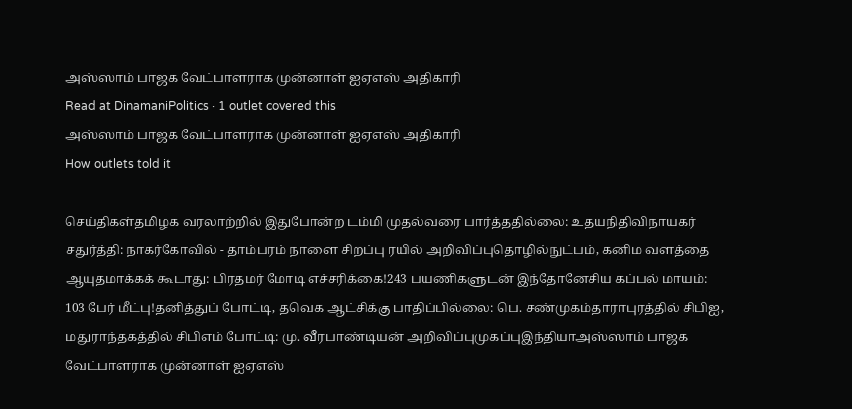அஸ்ஸாம் பாஜக வேட்பாளராக முன்னாள் ஐஏஎஸ் அதிகாரி
Read at DinamaniPolitics · 1 outlet covered this
அஸ்ஸாம் பாஜக வேட்பாளராக முன்னாள் ஐஏஎஸ் அதிகாரி
How outlets told it

செய்திகள்தமிழக வரலாற்றில் இதுபோன்ற டம்மி முதல்வரை பார்த்ததில்லை: உதயநிதிவிநாயகர் சதுர்த்தி: நாகர்கோவில் - தாம்பரம் நாளை சிறப்பு ரயில் அறிவிப்புதொழில்நுட்பம், கனிம வளத்தை ஆயுதமாக்கக் கூடாது: பிரதமர் மோடி எச்சரிக்கை!243 பயணிகளுடன் இந்தோனேசிய கப்பல் மாயம்: 103 பேர் மீட்பு!தனித்துப் போட்டி, தவெக ஆட்சிக்கு பாதிப்பில்லை: பெ. சண்முகம்தாராபுரத்தில் சிபிஐ, மதுராந்தகத்தில் சிபிஎம் போட்டி: மு. வீரபாண்டியன் அறிவிப்புமுகப்புஇந்தியாஅஸ்ஸாம் பாஜக வேட்பாளராக முன்னாள் ஐஏஎஸ்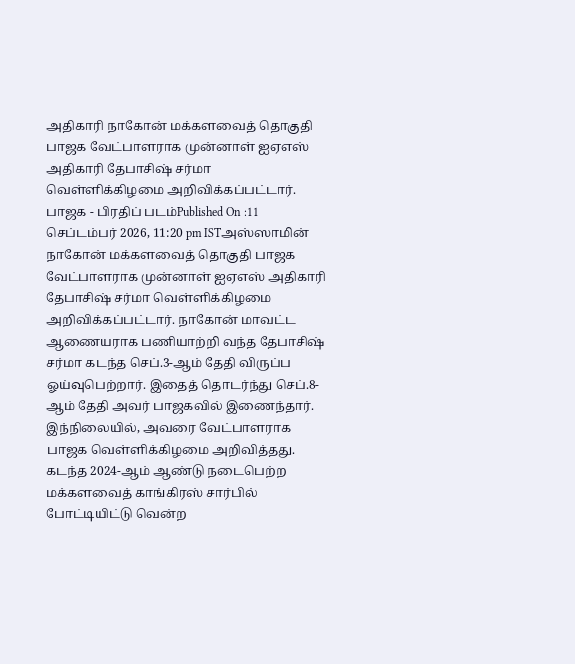அதிகாரி நாகோன் மக்களவைத் தொகுதி பாஜக வேட்பாளராக முன்னாள் ஐஏஎஸ் அதிகாரி தேபாசிஷ் சர்மா வெள்ளிக்கிழமை அறிவிக்கப்பட்டார். பாஜக - பிரதிப் படம்Published On :11 செப்டம்பர் 2026, 11:20 pm ISTஅஸ்ஸாமின் நாகோன் மக்களவைத் தொகுதி பாஜக வேட்பாளராக முன்னாள் ஐஏஎஸ் அதிகாரி தேபாசிஷ் சர்மா வெள்ளிக்கிழமை அறிவிக்கப்பட்டார். நாகோன் மாவட்ட ஆணையராக பணியாற்றி வந்த தேபாசிஷ் சர்மா கடந்த செப்.3-ஆம் தேதி விருப்ப ஓய்வுபெற்றார். இதைத் தொடர்ந்து செப்.8-ஆம் தேதி அவர் பாஜகவில் இணைந்தார். இந்நிலையில், அவரை வேட்பாளராக பாஜக வெள்ளிக்கிழமை அறிவித்தது. கடந்த 2024-ஆம் ஆண்டு நடைபெற்ற மக்களவைத் காங்கிரஸ் சார்பில் போட்டியிட்டு வென்ற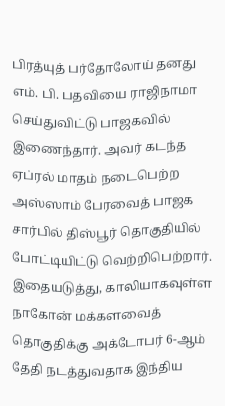பிரத்யுத் பர்தோலோய் தனது எம். பி. பதவியை ராஜிநாமா செய்துவிட்டு பாஜகவில் இணைந்தார். அவர் கடந்த ஏப்ரல் மாதம் நடைபெற்ற அஸ்ஸாம் பேரவைத் பாஜக சார்பில் திஸ்பூர் தொகுதியில் போட்டியிட்டு வெற்றிபெற்றார். இதையடுத்து, காலியாகவுள்ள நாகோன் மக்களவைத் தொகுதிக்கு அக்டோபர் 6-ஆம் தேதி நடத்துவதாக இந்திய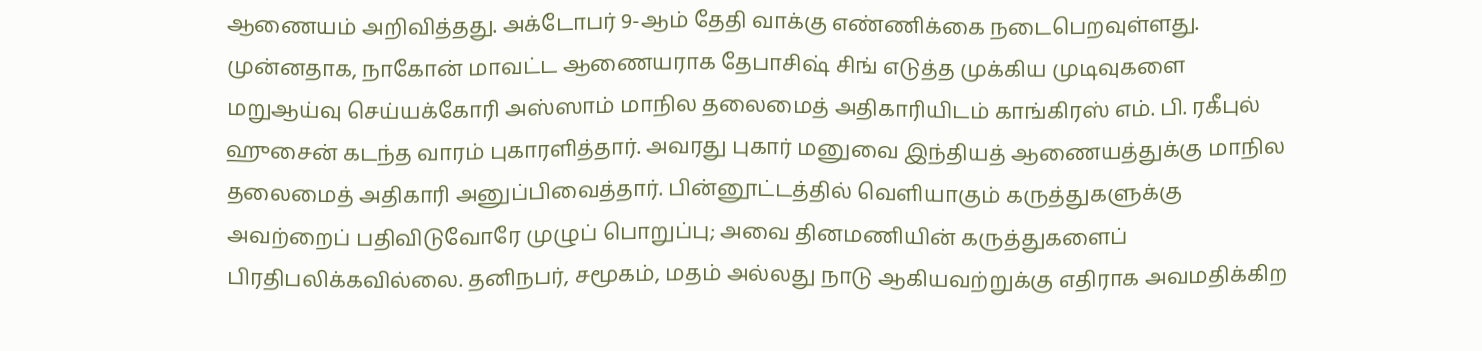ஆணையம் அறிவித்தது. அக்டோபர் 9-ஆம் தேதி வாக்கு எண்ணிக்கை நடைபெறவுள்ளது. முன்னதாக, நாகோன் மாவட்ட ஆணையராக தேபாசிஷ் சிங் எடுத்த முக்கிய முடிவுகளை மறுஆய்வு செய்யக்கோரி அஸ்ஸாம் மாநில தலைமைத் அதிகாரியிடம் காங்கிரஸ் எம். பி. ரகீபுல் ஹுசைன் கடந்த வாரம் புகாரளித்தார். அவரது புகார் மனுவை இந்தியத் ஆணையத்துக்கு மாநில தலைமைத் அதிகாரி அனுப்பிவைத்தார். பின்னூட்டத்தில் வெளியாகும் கருத்துகளுக்கு அவற்றைப் பதிவிடுவோரே முழுப் பொறுப்பு; அவை தினமணியின் கருத்துகளைப் பிரதிபலிக்கவில்லை. தனிநபர், சமூகம், மதம் அல்லது நாடு ஆகியவற்றுக்கு எதிராக அவமதிக்கிற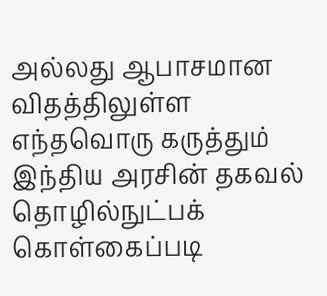அல்லது ஆபாசமான விதத்திலுள்ள எந்தவொரு கருத்தும் இந்திய அரசின் தகவல் தொழில்நுட்பக் கொள்கைப்படி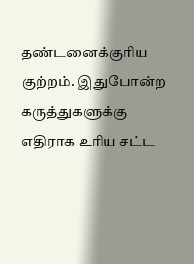தண்டனைக்குரிய குற்றம். இதுபோன்ற கருத்துகளுக்கு எதிராக உரிய சட்ட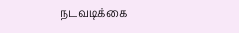நடவடிக்கை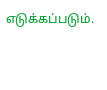எடுக்கப்படும்.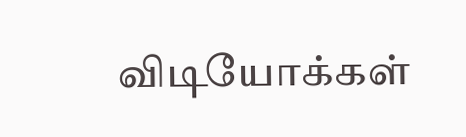விடியோக்கள்